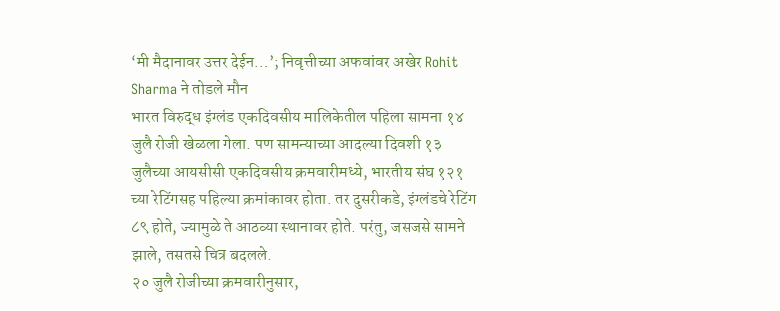‘मी मैदानावर उत्तर देईन…’; निवृत्तीच्या अफवांवर अखेर Rohit Sharma ने तोडले मौन
भारत विरुद्ध इंग्लंड एकदिवसीय मालिकेतील पहिला सामना १४ जुलै रोजी खेळला गेला. पण सामन्याच्या आदल्या दिवशी १३ जुलैच्या आयसीसी एकदिवसीय क्रमवारीमध्ये, भारतीय संघ १२१ च्या रेटिंगसह पहिल्या क्रमांकावर होता. तर दुसरीकडे, इंग्लंडचे रेटिंग ८९ होते, ज्यामुळे ते आठव्या स्थानावर होते. परंतु, जसजसे सामने झाले, तसतसे चित्र बदलले.
२० जुलै रोजीच्या क्रमवारीनुसार,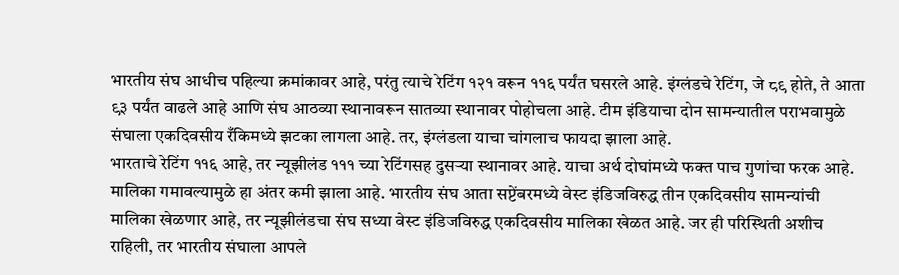भारतीय संघ आधीच पहिल्या क्रमांकावर आहे, परंतु त्याचे रेटिंग १२१ वरून ११६ पर्यंत घसरले आहे. इंग्लंडचे रेटिंग, जे ८९ होते, ते आता ९३ पर्यंत वाढले आहे आणि संघ आठव्या स्थानावरून सातव्या स्थानावर पोहोचला आहे. टीम इंडियाचा दोन सामन्यातील पराभवामुळे संघाला एकदिवसीय रँकिमध्ये झटका लागला आहे. तर, इंग्लंडला याचा चांगलाच फायदा झाला आहे.
भारताचे रेटिंग ११६ आहे, तर न्यूझीलंड १११ च्या रेटिंगसह दुसऱ्या स्थानावर आहे. याचा अर्थ दोघांमध्ये फक्त पाच गुणांचा फरक आहे. मालिका गमावल्यामुळे हा अंतर कमी झाला आहे. भारतीय संघ आता सप्टेंबरमध्ये वेस्ट इंडिजविरुद्ध तीन एकदिवसीय सामन्यांची मालिका खेळणार आहे, तर न्यूझीलंडचा संघ सध्या वेस्ट इंडिजविरुद्ध एकदिवसीय मालिका खेळत आहे. जर ही परिस्थिती अशीच राहिली, तर भारतीय संघाला आपले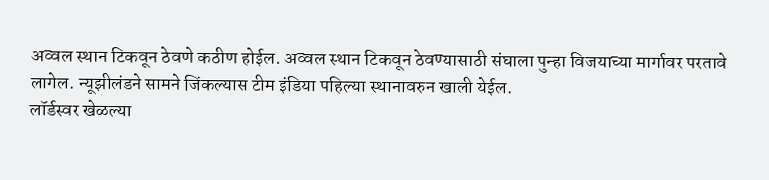अव्वल स्थान टिकवून ठेवणे कठीण होईल. अव्वल स्थान टिकवून ठेवण्यासाठी संघाला पुन्हा विजयाच्या मार्गावर परतावे लागेल. न्यूझीलंडने सामने जिंकल्यास टीम इंडिया पहिल्या स्थानावरुन खाली येईल.
लॉर्डस्वर खेळल्या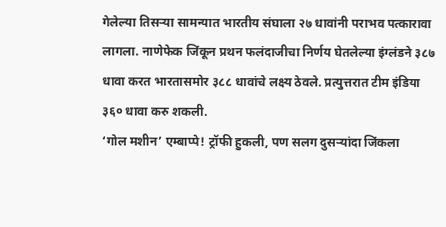गेलेल्या तिसऱ्या सामन्यात भारतीय संघाला २७ धावांनी पराभव पत्कारावा लागला. नाणेफेक जिंकून प्रथन फलंदाजीचा निर्णय घेतलेल्या इंग्लंडने ३८७ धावा करत भारतासमोर ३८८ धावांचे लक्ष्य ठेवले. प्रत्युत्तरात टीम इंडिया ३६० धावा करु शकली.
‘गोल मशीन’ एम्बाप्पे! ट्रॉफी हुकली, पण सलग दुसऱ्यांदा जिंकला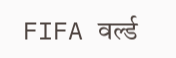FIFA वर्ल्ड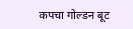कपचा गोल्डन बूट